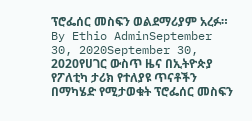ፕሮፌሰር መስፍን ወልደማሪያም አረፉ። By Ethio AdminSeptember 30, 2020September 30, 2020የሀገር ውስጥ ዜና በኢትዮጵያ የፖለቲካ ታሪክ የተለያዩ ጥናቶችን በማካሄድ የሚታወቁት ፕሮፌሰር መስፍን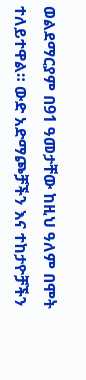ወልደማርያም በ91 ዓመታቸው ከዚህ ዓለም በሞት ተለይተዋል። ውድ አድማጮቻችን እና ተከታዮቻችን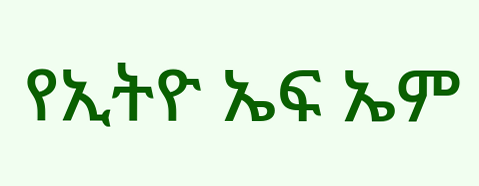የኢትዮ ኤፍ ኤም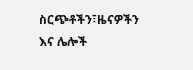ስርጭቶችን፣ዜናዎችን እና ሌሎች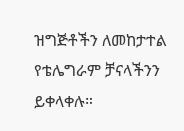ዝግጅቶችን ለመከታተል የቴሌግራም ቻናላችንን ይቀላቀሉ።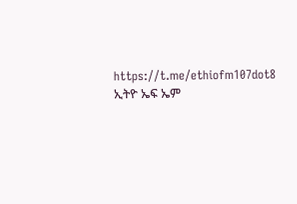https://t.me/ethiofm107dot8 ኢትዮ ኤፍ ኤም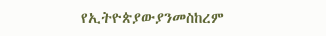የኢትዮጵያውያንመስከረም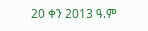20 ቀን 2013 ዓ.ም